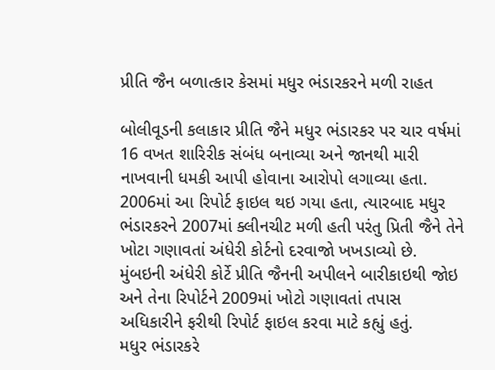પ્રીતિ જૈન બળાત્કાર કેસમાં મધુર ભંડારકરને મળી રાહત

બોલીવૂડની કલાકાર પ્રીતિ જૈને મધુર ભંડારકર પર ચાર વર્ષમાં 16 વખત શારિરીક સંબંધ બનાવ્યા અને જાનથી મારી નાખવાની ધમકી આપી હોવાના આરોપો લગાવ્યા હતા. 2006માં આ રિપોર્ટ ફાઇલ થઇ ગયા હતા, ત્યારબાદ મધુર ભંડારકરને 2007માં ક્લીનચીટ મળી હતી પરંતુ પ્રિતી જૈને તેને ખોટા ગણાવતાં અંધેરી કોર્ટનો દરવાજો ખખડાવ્યો છે.
મુંબઇની અંધેરી કોર્ટે પ્રીતિ જૈનની અપીલને બારીકાઇથી જોઇ અને તેના રિપોર્ટને 2009માં ખોટો ગણાવતાં તપાસ અધિકારીને ફરીથી રિપોર્ટ ફાઇલ કરવા માટે કહ્યું હતું.
મધુર ભંડારકરે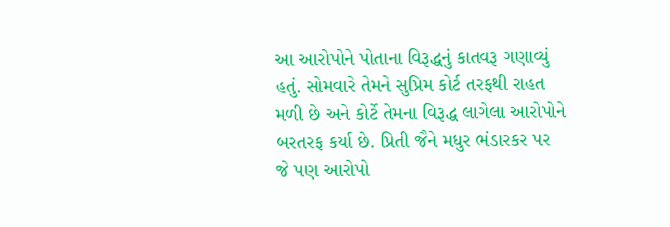આ આરોપોને પોતાના વિરૂદ્ધનું કાતવરૂ ગણાવ્યું હતું. સોમવારે તેમને સુપ્રિમ કોર્ટ તરફથી રાહત મળી છે અને કોર્ટે તેમના વિરૂદ્ધ લાગેલા આરોપોને બરતરફ કર્યા છે. પ્રિતી જૈને મધુર ભંડારકર પર જે પણ આરોપો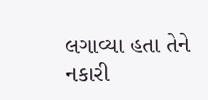લગાવ્યા હતા તેને નકારી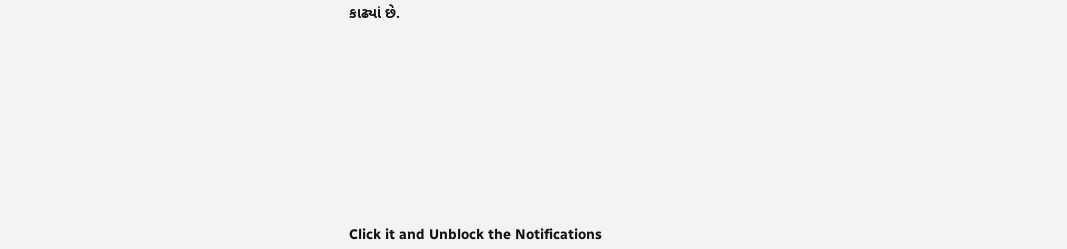કાઢ્યાં છે.












Click it and Unblock the Notifications